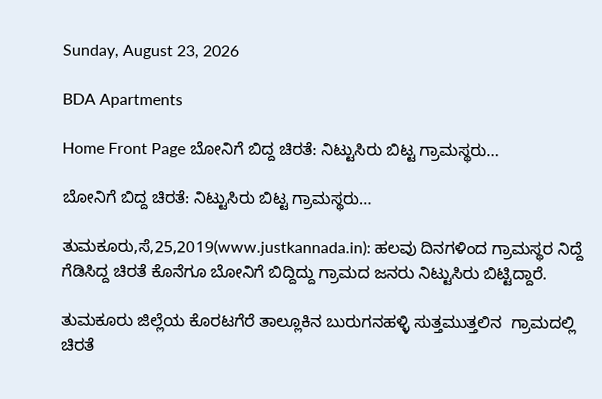Sunday, August 23, 2026

BDA Apartments

Home Front Page ಬೋನಿಗೆ ಬಿದ್ದ ಚಿರತೆ: ನಿಟ್ಟುಸಿರು ಬಿಟ್ಟ ಗ್ರಾಮಸ್ಥರು…

ಬೋನಿಗೆ ಬಿದ್ದ ಚಿರತೆ: ನಿಟ್ಟುಸಿರು ಬಿಟ್ಟ ಗ್ರಾಮಸ್ಥರು…

ತುಮಕೂರು,ಸೆ,25,2019(www.justkannada.in): ಹಲವು ದಿನಗಳಿಂದ ಗ್ರಾಮಸ್ಥರ ನಿದ್ದೆ ಗೆಡಿಸಿದ್ದ ಚಿರತೆ ಕೊನೆಗೂ ಬೋನಿಗೆ ಬಿದ್ದಿದ್ದು ಗ್ರಾಮದ ಜನರು ನಿಟ್ಟುಸಿರು ಬಿಟ್ಟಿದ್ದಾರೆ.

ತುಮಕೂರು ಜಿಲ್ಲೆಯ ಕೊರಟಗೆರೆ ತಾಲ್ಲೂಕಿನ ಬುರುಗನಹಳ್ಳಿ ಸುತ್ತಮುತ್ತಲಿನ  ಗ್ರಾಮದಲ್ಲಿ ಚಿರತೆ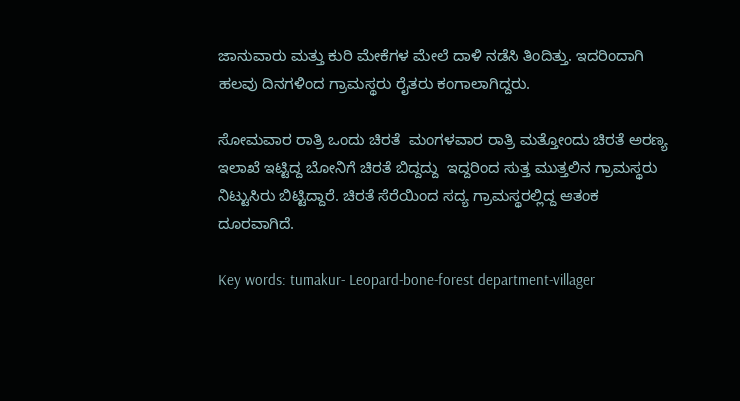ಜಾನುವಾರು ಮತ್ತು ಕುರಿ ಮೇಕೆಗಳ ಮೇಲೆ ದಾಳಿ ನಡೆಸಿ ತಿಂದಿತ್ತು. ಇದರಿಂದಾಗಿ ಹಲವು ದಿನಗಳಿಂದ ಗ್ರಾಮಸ್ಥರು ರೈತರು ಕಂಗಾಲಾಗಿದ್ದರು.

ಸೋಮವಾರ ರಾತ್ರಿ ಒಂದು ಚಿರತೆ  ಮಂಗಳವಾರ ರಾತ್ರಿ ಮತ್ತೋಂದು ಚಿರತೆ ಅರಣ್ಯ ಇಲಾಖೆ ಇಟ್ಟಿದ್ದ ಬೋನಿಗೆ ಚಿರತೆ ಬಿದ್ದದ್ದು  ಇದ್ದರಿಂದ ಸುತ್ತ ಮುತ್ತಲಿನ ಗ್ರಾಮಸ್ಥರು ನಿಟ್ಟುಸಿರು ಬಿಟ್ಟಿದ್ದಾರೆ. ಚಿರತೆ ಸೆರೆಯಿಂದ ಸದ್ಯ ಗ್ರಾಮಸ್ಥರಲ್ಲಿದ್ದ ಆತಂಕ ದೂರವಾಗಿದೆ.

Key words: tumakur- Leopard-bone-forest department-villager